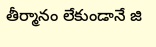తీర్మానం లేకుండానే జి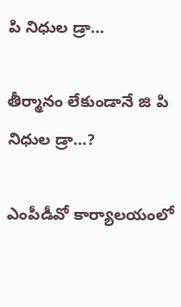పి నిధుల డ్రా…

తీర్మానం లేకుండానే జి పి నిధుల డ్రా…?

ఎంపీడీవో కార్యాలయంలో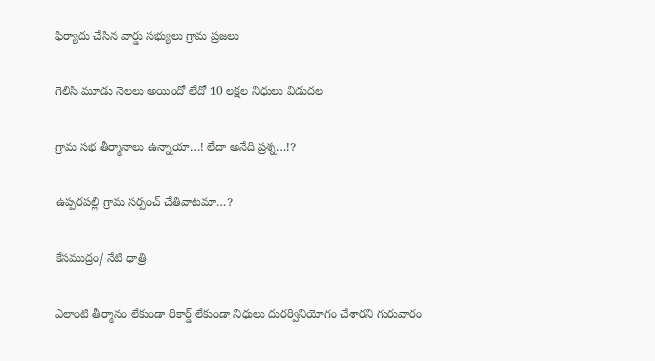ఫిర్యాదు చేసిన వార్డు సభ్యులు గ్రామ ప్రజలు

గెలిసి మూడు నెలలు అయిందో లేదో 10 లక్షల నిధులు విడుదల

గ్రామ సభ తీర్మానాలు ఉన్నాయా…! లేదా అనేది ప్రశ్న…!?

ఉప్పరపల్లి గ్రామ సర్పంచ్ చేతివాటమా…?

కేసముద్రం/ నేటి ధాత్రి

ఎలాంటి తీర్మానం లేకుండా రికార్డ్ లేకుండా నిధులు దురర్వినియోగం చేశారని గురువారం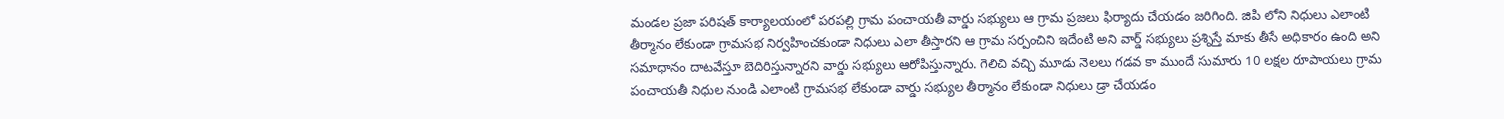మండల ప్రజా పరిషత్ కార్యాలయంలో పరపల్లి గ్రామ పంచాయతీ వార్డు సభ్యులు ఆ గ్రామ ప్రజలు ఫిర్యాదు చేయడం జరిగింది. జిపి లోని నిధులు ఎలాంటి తీర్మానం లేకుండా గ్రామసభ నిర్వహించకుండా నిధులు ఎలా తీస్తారని ఆ గ్రామ సర్పంచిని ఇదేంటి అని వార్డ్ సభ్యులు ప్రశ్నిస్తే మాకు తీసే అధికారం ఉంది అని సమాధానం దాటవేస్తూ బెదిరిస్తున్నారని వార్డు సభ్యులు ఆరోపిస్తున్నారు. గెలిచి వచ్చి మూడు నెలలు గడవ కా ముందే సుమారు 10 లక్షల రూపాయలు గ్రామ పంచాయతీ నిధుల నుండి ఎలాంటి గ్రామసభ లేకుండా వార్డు సభ్యుల తీర్మానం లేకుండా నిధులు డ్రా చేయడం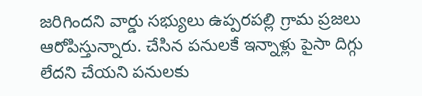జరిగిందని వార్డు సభ్యులు ఉప్పరపల్లి గ్రామ ప్రజలు ఆరోపిస్తున్నారు. చేసిన పనులకే ఇన్నాళ్లు పైసా దిగ్గు లేదని చేయని పనులకు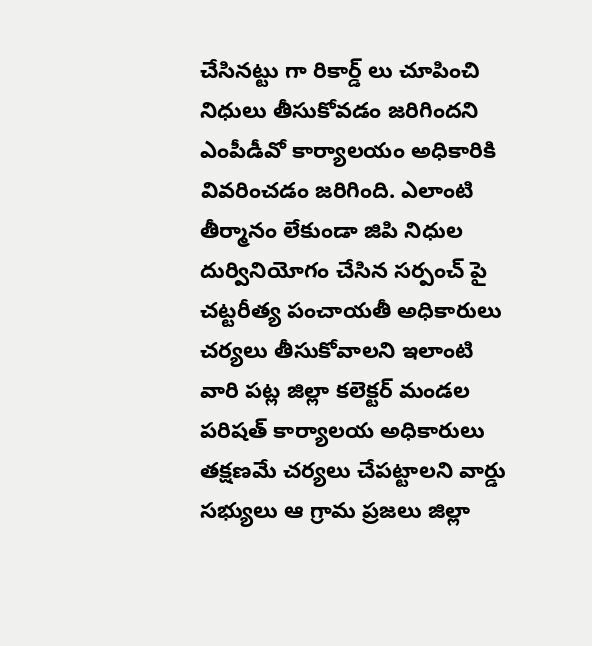చేసినట్టు గా రికార్డ్ లు చూపించి నిధులు తీసుకోవడం జరిగిందని ఎంపీడీవో కార్యాలయం అధికారికి వివరించడం జరిగింది. ఎలాంటి తీర్మానం లేకుండా జిపి నిధుల దుర్వినియోగం చేసిన సర్పంచ్ పై చట్టరీత్య పంచాయతీ అధికారులు చర్యలు తీసుకోవాలని ఇలాంటి వారి పట్ల జిల్లా కలెక్టర్ మండల పరిషత్ కార్యాలయ అధికారులు తక్షణమే చర్యలు చేపట్టాలని వార్డు సభ్యులు ఆ గ్రామ ప్రజలు జిల్లా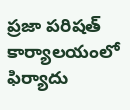ప్రజా పరిషత్ కార్యాలయంలో ఫిర్యాదు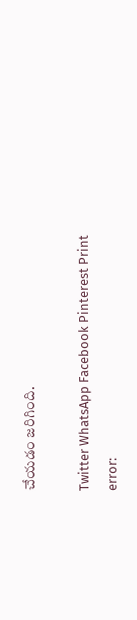చేయడం జరిగింది.

Twitter WhatsApp Facebook Pinterest Print
error: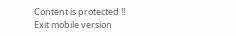Content is protected !!
Exit mobile version